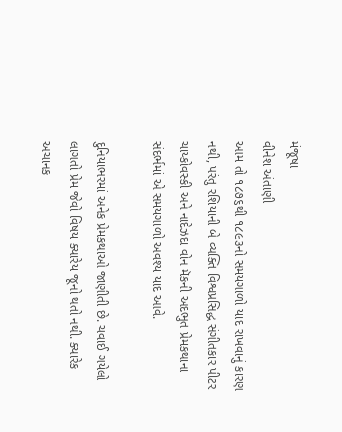મંજૂષા
વીનેશ અંતાણી
આમ તો ૧૮૭૬થી ૧૮૯૩નો સમયગાળો યાદ રાખવાનું કારણ નથી, પરંતુ રશિયાની બે વ્યક્તિ વિશ્વપ્રસિદ્ધ સંગીતકાર પીટર ચાય્કોવસ્કી અને નાદેઝદા વોન મૅકની અદભુત પ્રેમકથાના સંદર્ભમાં એ સમયગાળો અવશ્ય યાદ આવે.

દુનિયાભરમાં અનેક પ્રેમકથાઓ જાણીતી છે. ચવાઈ ગયેલો લાગતો પ્રેમ જેવો વિષય ક્યારેય જૂનો થતો નથી. ક્યારેક અચાનક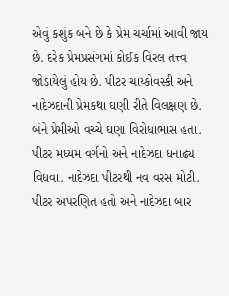એવું કશુંક બને છે કે પ્રેમ ચર્ચામાં આવી જાય છે. દરેક પ્રેમપ્રસંગમાં કોઈક વિરલ તત્ત્વ જોડાયેલું હોય છે. પીટર ચાય્કોવસ્કી અને નાદેઝદાની પ્રેમકથા ઘણી રીતે વિલક્ષણ છે.
બંને પ્રેમીઓ વચ્ચે ઘણા વિરોધાભાસ હતા. પીટર મધ્યમ વર્ગનો અને નાદેઝદા ધનાઢ્ય વિધવા. નાદેઝદા પીટરથી નવ વરસ મોટી. પીટર અપરણિત હતો અને નાદેઝદા બાર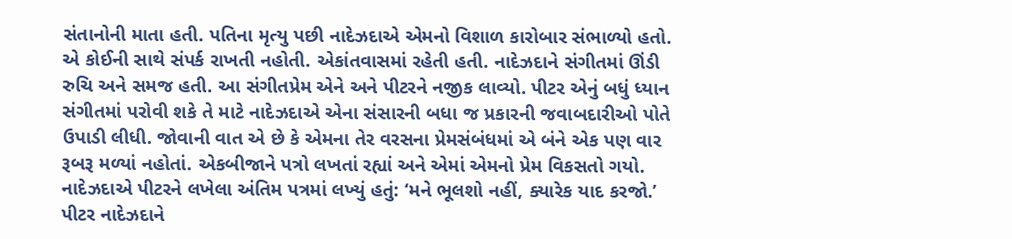સંતાનોની માતા હતી. પતિના મૃત્યુ પછી નાદેઝદાએ એમનો વિશાળ કારોબાર સંભાળ્યો હતો. એ કોઈની સાથે સંપર્ક રાખતી નહોતી. એકાંતવાસમાં રહેતી હતી. નાદેઝદાને સંગીતમાં ઊંડી રુચિ અને સમજ હતી. આ સંગીતપ્રેમ એને અને પીટરને નજીક લાવ્યો. પીટર એનું બધું ધ્યાન સંગીતમાં પરોવી શકે તે માટે નાદેઝદાએ એના સંસારની બધા જ પ્રકારની જવાબદારીઓ પોતે ઉપાડી લીધી. જોવાની વાત એ છે કે એમના તેર વરસના પ્રેમસંબંધમાં એ બંને એક પણ વાર રૂબરૂ મળ્યાં નહોતાં. એકબીજાને પત્રો લખતાં રહ્યાં અને એમાં એમનો પ્રેમ વિકસતો ગયો. નાદેઝદાએ પીટરને લખેલા અંતિમ પત્રમાં લખ્યું હતું: ‘મને ભૂલશો નહીં, ક્યારેક યાદ કરજો.’ પીટર નાદેઝદાને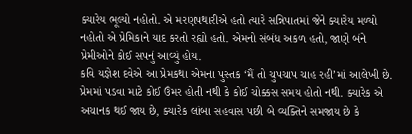ક્યારેય ભૂલ્યો નહોતો. એ મરણપથારીએ હતો ત્યારે સન્નિપાતમાં જેને ક્યારેય મળ્યો નહોતો એ પ્રેમિકાને યાદ કરતો રહ્યો હતો. એમનો સંબંધ અકળ હતો, જાણે બંને પ્રેમીઓને કોઈ સપનું આવ્યું હોય.
કવિ યજ્ઞેશ દવેએ આ પ્રેમકથા એમના પુસ્તક ‘મૈં તો ચુપચાપ ચાહ રહી’માં આલેખી છે. પ્રેમમાં પડવા માટે કોઈ ઉંમર હોતી નથી કે કોઈ ચોક્કસ સમય હોતો નથી. ક્યારેક એ અચાનક થઈ જાય છે, ક્યારેક લાંબા સહવાસ પછી બે વ્યક્તિને સમજાય છે કે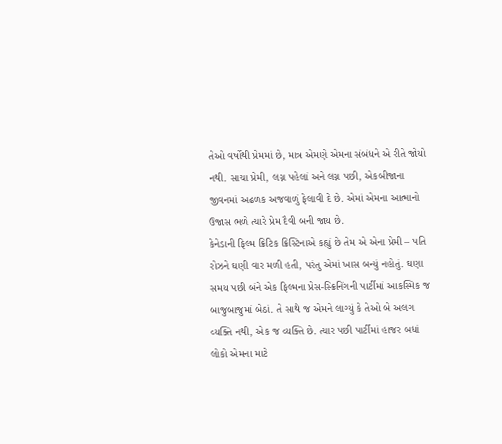તેઓ વર્ષોથી પ્રેમમાં છે, માત્ર એમણે એમના સંબંધને એ રીતે જોયો નથી. સાચા પ્રેમી, લગ્ન પહેલાં અને લગ્ન પછી, એકબીજાના જીવનમાં અઢળક અજવાળું ફેલાવી દે છે. એમાં એમના આત્માનો ઉજાસ ભળે ત્યારે પ્રેમ દૈવી બની જાય છે.
કેનેડાની ફિલ્મ ક્રિટિક ક્રિસ્ટિનાએ કહ્યું છે તેમ એ એના પ્રેમી – પતિ રોઝને ઘણી વાર મળી હતી, પરંતુ એમાં ખાસ બન્યું નહોતું. ઘણા સમય પછી બંને એક ફિલ્મના પ્રેસ-સ્ક્રિનિંગની પાર્ટીમાં આકસ્મિક જ બાજુબાજુમાં બેઠાં. તે સાથે જ એમને લાગ્યું કે તેઓ બે અલગ વ્યક્તિ નથી, એક જ વ્યક્તિ છે. ત્યાર પછી પાર્ટીમાં હાજર બધાં લોકો એમના માટે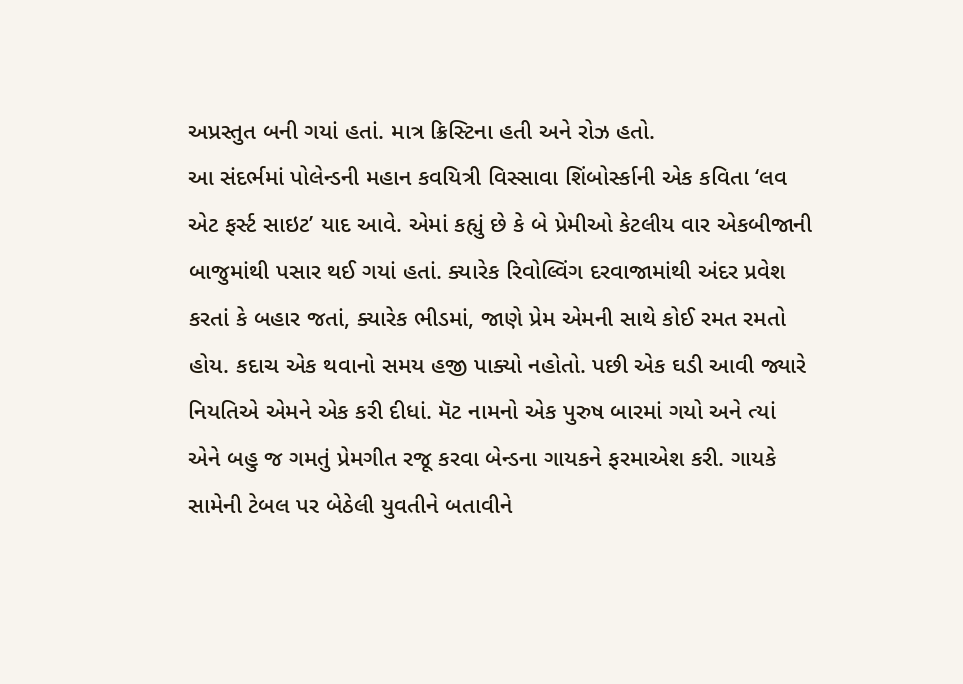અપ્રસ્તુત બની ગયાં હતાં. માત્ર ક્રિસ્ટિના હતી અને રોઝ હતો.
આ સંદર્ભમાં પોલેન્ડની મહાન કવયિત્રી વિસ્સાવા શિંબોર્સ્કાની એક કવિતા ‘લવ એટ ફર્સ્ટ સાઇટ’ યાદ આવે. એમાં કહ્યું છે કે બે પ્રેમીઓ કેટલીય વાર એકબીજાની બાજુમાંથી પસાર થઈ ગયાં હતાં. ક્યારેક રિવોલ્વિંગ દરવાજામાંથી અંદર પ્રવેશ કરતાં કે બહાર જતાં, ક્યારેક ભીડમાં, જાણે પ્રેમ એમની સાથે કોઈ રમત રમતો હોય. કદાચ એક થવાનો સમય હજી પાક્યો નહોતો. પછી એક ઘડી આવી જ્યારે નિયતિએ એમને એક કરી દીધાં. મૅટ નામનો એક પુરુષ બારમાં ગયો અને ત્યાં એને બહુ જ ગમતું પ્રેમગીત રજૂ કરવા બેન્ડના ગાયકને ફરમાએશ કરી. ગાયકે સામેની ટેબલ પર બેઠેલી યુવતીને બતાવીને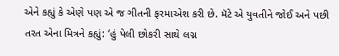એને કહ્યું કે એણે પણ એ જ ગીતની ફરમાએશ કરી છે. મૅટે એ યુવતીને જોઈ અને પછી તરત એના મિત્રને કહ્યું: ‘હું પેલી છોકરી સાથે લગ્ન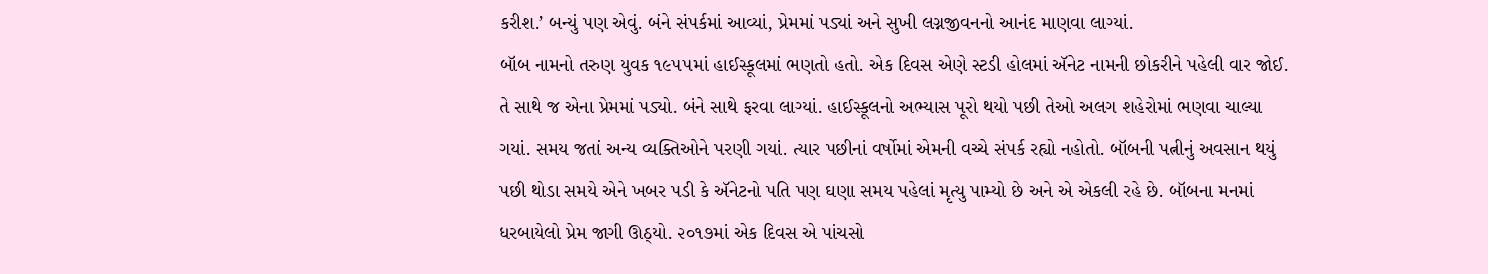કરીશ.’ બન્યું પણ એવું. બંને સંપર્કમાં આવ્યાં, પ્રેમમાં પડ્યાં અને સુખી લગ્નજીવનનો આનંદ માણવા લાગ્યાં.
બૉબ નામનો તરુણ યુવક ૧૯૫૫માં હાઈસ્કૂલમાં ભણતો હતો. એક દિવસ એણે સ્ટડી હોલમાં ઍનેટ નામની છોકરીને પહેલી વાર જોઈ. તે સાથે જ એના પ્રેમમાં પડ્યો. બંને સાથે ફરવા લાગ્યાં. હાઈસ્કૂલનો અભ્યાસ પૂરો થયો પછી તેઓ અલગ શહેરોમાં ભણવા ચાલ્યા ગયાં. સમય જતાં અન્ય વ્યક્તિઓને પરણી ગયાં. ત્યાર પછીનાં વર્ષોમાં એમની વચ્ચે સંપર્ક રહ્યો નહોતો. બૉબની પત્નીનું અવસાન થયું પછી થોડા સમયે એને ખબર પડી કે ઍનેટનો પતિ પણ ઘણા સમય પહેલાં મૃત્યુ પામ્યો છે અને એ એકલી રહે છે. બૉબના મનમાં ધરબાયેલો પ્રેમ જાગી ઊઠ્યો. ૨૦૧૭માં એક દિવસ એ પાંચસો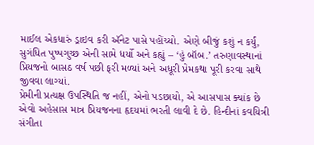માઈલ એકધારું ડ્રાઇવ કરી ઍનેટ પાસે પહોંચ્યો. એણે બીજું કશું ન કર્યું, સુગંધિત પુષ્પગુચ્છ એની સામે ધર્યો અને કહ્યું – ‘હું બૉબ.’ તરુણાવસ્થાનાં પ્રિયજનો બાસઠ વર્ષ પછી ફરી મળ્યાં અને અધૂરી પ્રેમકથા પૂરી કરવા સાથે જીવવા લાગ્યાં.
પ્રેમીની પ્રત્યક્ષ ઉપસ્થિતિ જ નહીં, એનો પડછાયો, એ આસપાસ ક્યાંક છે એવો અહેસાસ માત્ર પ્રિયજનના હૃદયમાં ભરતી લાવી દે છે. હિન્દીનાં કવયિત્રી સંગીતા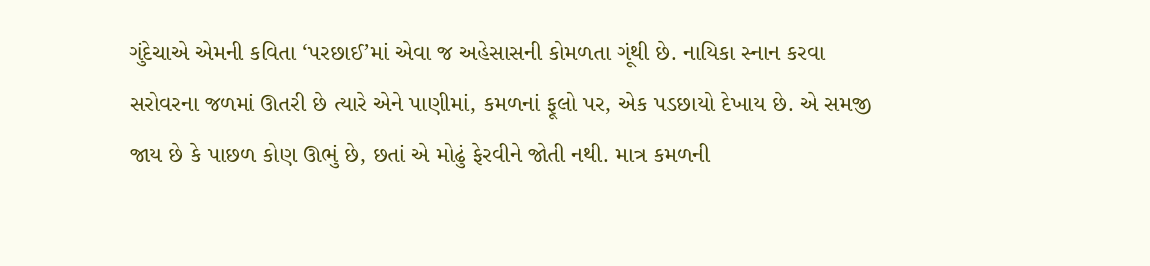ગુંદેચાએ એમની કવિતા ‘પરછાઈ’માં એવા જ અહેસાસની કોમળતા ગૂંથી છે. નાયિકા સ્નાન કરવા સરોવરના જળમાં ઊતરી છે ત્યારે એને પાણીમાં, કમળનાં ફૂલો પર, એક પડછાયો દેખાય છે. એ સમજી જાય છે કે પાછળ કોણ ઊભું છે, છતાં એ મોઢું ફેરવીને જોતી નથી. માત્ર કમળની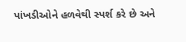પાંખડીઓને હળવેથી સ્પર્શ કરે છે અને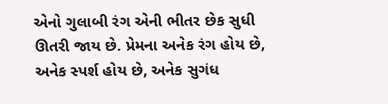એનો ગુલાબી રંગ એની ભીતર છેક સુધી ઊતરી જાય છે. પ્રેમના અનેક રંગ હોય છે, અનેક સ્પર્શ હોય છે, અનેક સુગંધ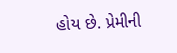હોય છે. પ્રેમીની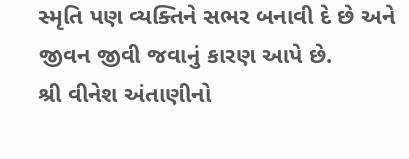સ્મૃતિ પણ વ્યક્તિને સભર બનાવી દે છે અને જીવન જીવી જવાનું કારણ આપે છે.
શ્રી વીનેશ અંતાણીનો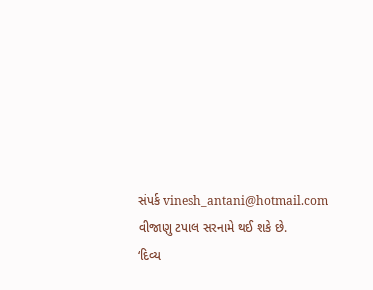સંપર્ક vinesh_antani@hotmail.com વીજાણુ ટપાલ સરનામે થઈ શકે છે.
‘દિવ્ય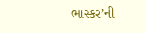ભાસ્કર’ની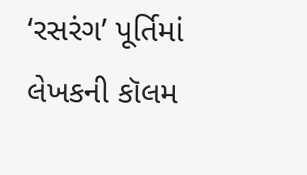‘રસરંગ’ પૂર્તિમાં લેખકની કૉલમ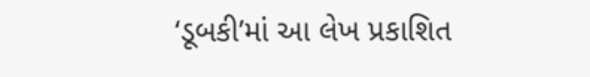‘ડૂબકી’માં આ લેખ પ્રકાશિત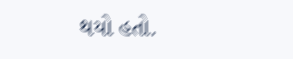થયો હતો.